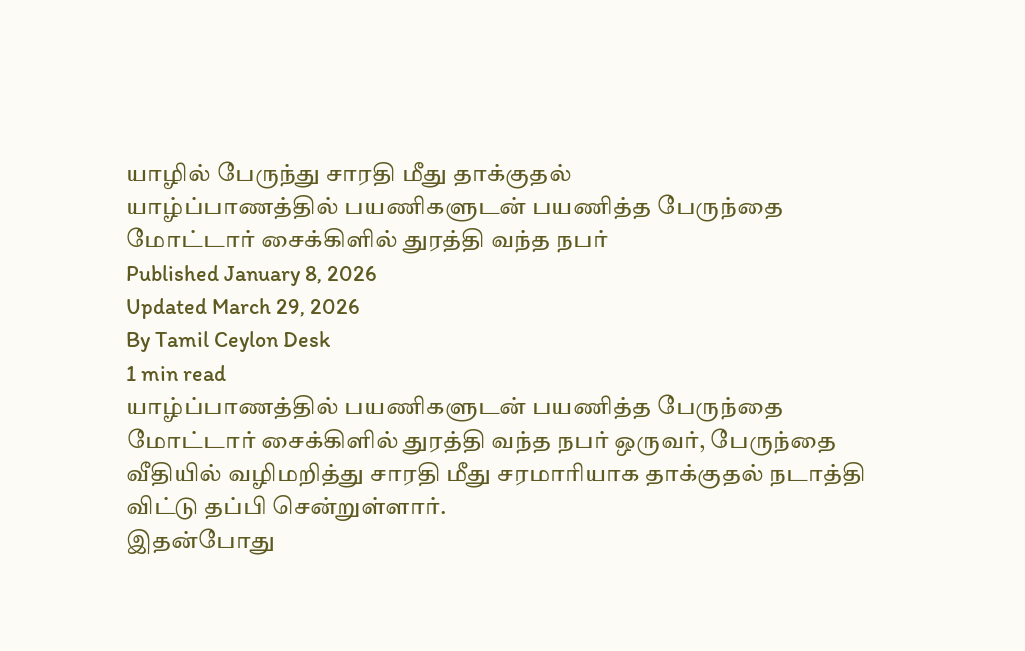யாழில் பேருந்து சாரதி மீது தாக்குதல்
யாழ்ப்பாணத்தில் பயணிகளுடன் பயணித்த பேருந்தை மோட்டார் சைக்கிளில் துரத்தி வந்த நபர்
Published January 8, 2026
Updated March 29, 2026
By Tamil Ceylon Desk
1 min read
யாழ்ப்பாணத்தில் பயணிகளுடன் பயணித்த பேருந்தை மோட்டார் சைக்கிளில் துரத்தி வந்த நபர் ஒருவர், பேருந்தை வீதியில் வழிமறித்து சாரதி மீது சரமாரியாக தாக்குதல் நடாத்தி விட்டு தப்பி சென்றுள்ளார்.
இதன்போது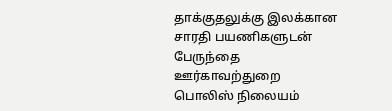தாக்குதலுக்கு இலக்கான சாரதி பயணிகளுடன் பேருந்தை ஊர்காவற்துறை பொலிஸ் நிலையம்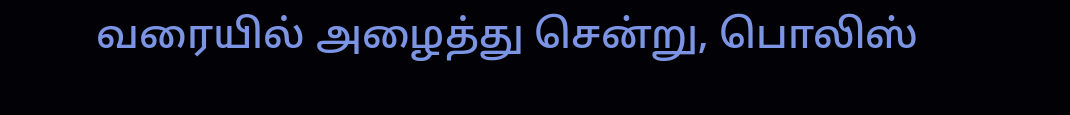வரையில் அழைத்து சென்று, பொலிஸ்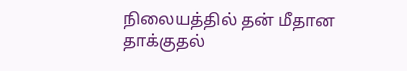நிலையத்தில் தன் மீதான தாக்குதல்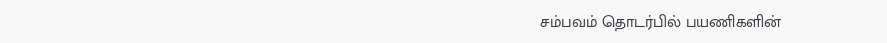சம்பவம் தொடர்பில் பயணிகளின்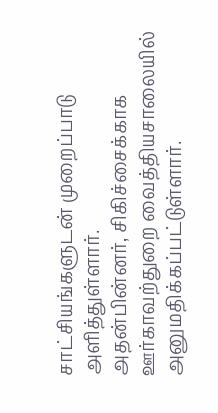சாட்சியங்களுடன் முறைப்பாடு அளித்துள்ளார்.
அதன்பின்னர், சிகிச்சைக்காக ஊர்காவற்துறை வைத்தியசாலையில் அனுமதிக்கப்பட்டுள்ளார்.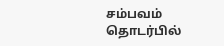சம்பவம் தொடர்பில்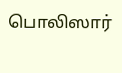பொலிஸார்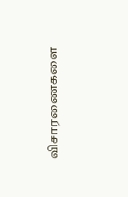விசாரணைகளை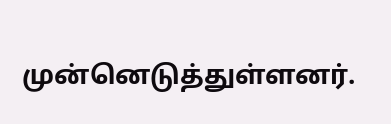முன்னெடுத்துள்ளனர்.